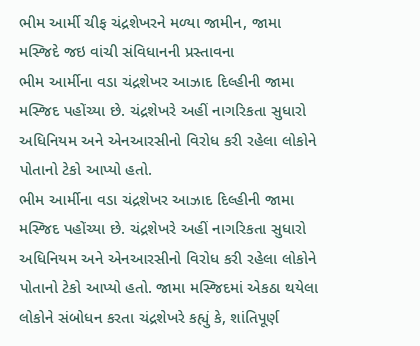ભીમ આર્મી ચીફ ચંદ્રશેખરને મળ્યા જામીન, જામા મસ્જિદે જઇ વાંચી સંવિધાનની પ્રસ્તાવના
ભીમ આર્મીના વડા ચંદ્રશેખર આઝાદ દિલ્હીની જામા મસ્જિદ પહોંચ્યા છે. ચંદ્રશેખરે અહીં નાગરિકતા સુધારો અધિનિયમ અને એનઆરસીનો વિરોધ કરી રહેલા લોકોને પોતાનો ટેકો આપ્યો હતો.
ભીમ આર્મીના વડા ચંદ્રશેખર આઝાદ દિલ્હીની જામા મસ્જિદ પહોંચ્યા છે. ચંદ્રશેખરે અહીં નાગરિકતા સુધારો અધિનિયમ અને એનઆરસીનો વિરોધ કરી રહેલા લોકોને પોતાનો ટેકો આપ્યો હતો. જામા મસ્જિદમાં એકઠા થયેલા લોકોને સંબોધન કરતા ચંદ્રશેખરે કહ્યું કે, શાંતિપૂર્ણ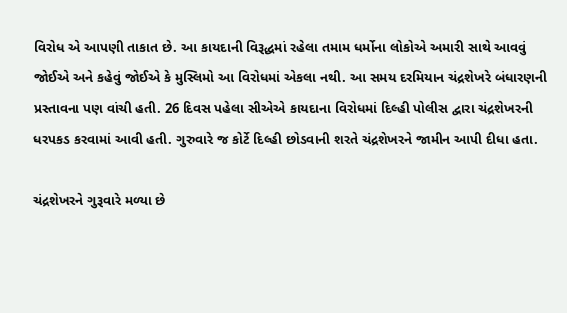વિરોધ એ આપણી તાકાત છે. આ કાયદાની વિરૂદ્ધમાં રહેલા તમામ ધર્મોના લોકોએ અમારી સાથે આવવું જોઈએ અને કહેવું જોઈએ કે મુસ્લિમો આ વિરોધમાં એકલા નથી. આ સમય દરમિયાન ચંદ્રશેખરે બંધારણની પ્રસ્તાવના પણ વાંચી હતી. 26 દિવસ પહેલા સીએએ કાયદાના વિરોધમાં દિલ્હી પોલીસ દ્વારા ચંદ્રશેખરની ધરપકડ કરવામાં આવી હતી. ગુરુવારે જ કોર્ટે દિલ્હી છોડવાની શરતે ચંદ્રશેખરને જામીન આપી દીધા હતા.

ચંદ્રશેખરને ગુરૂવારે મળ્યા છે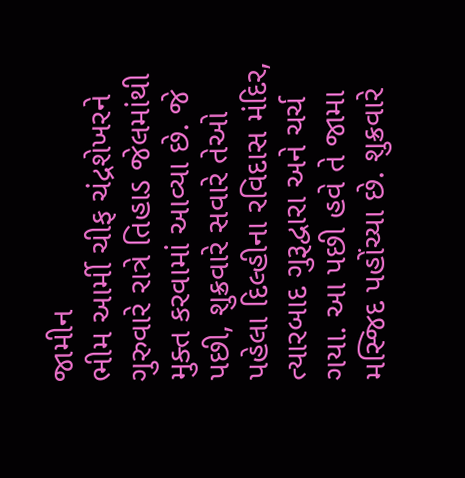જામીન
ભીમ આર્મી ચીફ ચંદ્રશેખરને ગુરુવારે રાત્રે તિહાડ જેલમાંથી મુક્ત કરવામાં આવ્યા છે. જે પછી, શુક્રવારે સવારે તેઓ પહેલા દિલ્હીના રવિદાસ મંદિર, ત્યારબાદ ગુરૂદ્વારા અને ચર્ચ ગયા. આ પછી હવે તે જામા મસ્જિદ પહોંચ્યા છે. શુક્રવારે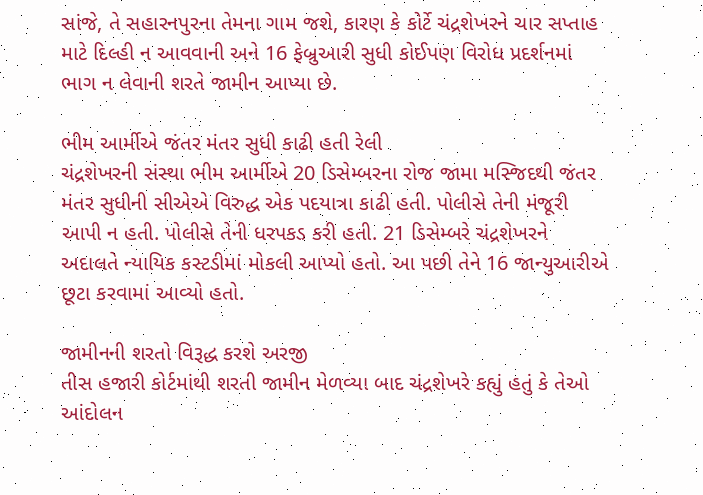સાંજે, તે સહારનપુરના તેમના ગામ જશે, કારણ કે કોર્ટે ચંદ્રશેખરને ચાર સપ્તાહ માટે દિલ્હી ન આવવાની અને 16 ફેબ્રુઆરી સુધી કોઈપણ વિરોધ પ્રદર્શનમાં ભાગ ન લેવાની શરતે જામીન આપ્યા છે.

ભીમ આર્મીએ જંતર મંતર સુધી કાઢી હતી રેલી
ચંદ્રશેખરની સંસ્થા ભીમ આર્મીએ 20 ડિસેમ્બરના રોજ જામા મસ્જિદથી જંતર મંતર સુધીની સીએએ વિરુદ્ધ એક પદયાત્રા કાઢી હતી. પોલીસે તેની મંજૂરી આપી ન હતી. પોલીસે તેની ધરપકડ કરી હતી. 21 ડિસેમ્બરે ચંદ્રશેખરને અદાલતે ન્યાયિક કસ્ટડીમાં મોકલી આપ્યો હતો. આ પછી તેને 16 જાન્યુઆરીએ છૂટા કરવામાં આવ્યો હતો.

જામીનની શરતો વિરૂદ્ધ કરશે અરજી
તીસ હજારી કોર્ટમાંથી શરતી જામીન મેળવ્યા બાદ ચંદ્રશેખરે કહ્યું હતું કે તેઓ આંદોલન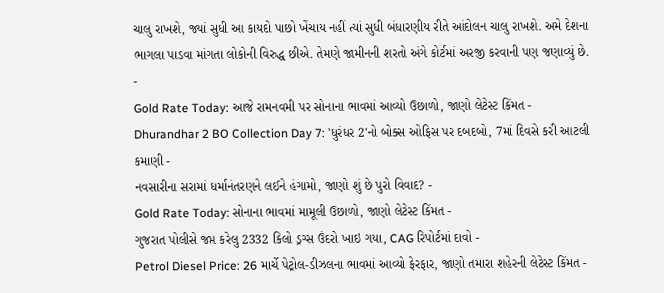ચાલુ રાખશે, જ્યાં સુધી આ કાયદો પાછો ખેંચાય નહીં ત્યાં સુધી બંધારણીય રીતે આંદોલન ચાલુ રાખશે. અમે દેશના ભાગલા પાડવા માંગતા લોકોની વિરુદ્ધ છીએ. તેમણે જામીનની શરતો અંગે કોર્ટમાં અરજી કરવાની પણ જણાવ્યું છે.
-
Gold Rate Today: આજે રામનવમી પર સોનાના ભાવમાં આવ્યો ઉછાળો, જાણો લેટેસ્ટ કિંમત -
Dhurandhar 2 BO Collection Day 7: 'ધુરંધર 2'નો બોક્સ ઓફિસ પર દબદબો, 7માં દિવસે કરી આટલી કમાણી -
નવસારીના સરામાં ધર્માનંતરણને લઈને હંગામો, જાણો શું છે પુરો વિવાદ? -
Gold Rate Today: સોનાના ભાવમાં મામૂલી ઉછાળો, જાણો લેટેસ્ટ કિંમત -
ગુજરાત પોલીસે જપ્ત કરેલુ 2332 કિલો ડ્રગ્સ ઉંદરો ખાઇ ગયા, CAG રિપોર્ટમાં દાવો -
Petrol Diesel Price: 26 માર્ચે પેટ્રોલ-ડીઝલના ભાવમાં આવ્યો ફેરફાર, જાણો તમારા શહેરની લેટેસ્ટ કિંમત -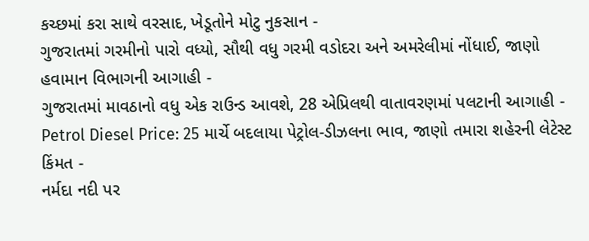કચ્છમાં કરા સાથે વરસાદ, ખેડૂતોને મોટુ નુકસાન -
ગુજરાતમાં ગરમીનો પારો વધ્યો, સૌથી વધુ ગરમી વડોદરા અને અમરેલીમાં નોંધાઈ, જાણો હવામાન વિભાગની આગાહી -
ગુજરાતમાં માવઠાનો વધુ એક રાઉન્ડ આવશે, 28 એપ્રિલથી વાતાવરણમાં પલટાની આગાહી -
Petrol Diesel Price: 25 માર્ચે બદલાયા પેટ્રોલ-ડીઝલના ભાવ, જાણો તમારા શહેરની લેટેસ્ટ કિંમત -
નર્મદા નદી પર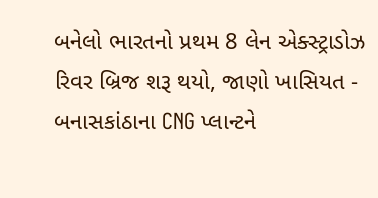બનેલો ભારતનો પ્રથમ 8 લેન એક્સ્ટ્રાડોઝ રિવર બ્રિજ શરૂ થયો, જાણો ખાસિયત -
બનાસકાંઠાના CNG પ્લાન્ટને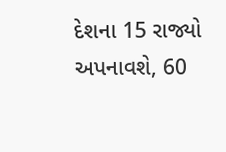દેશના 15 રાજ્યો અપનાવશે, 60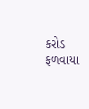કરોડ ફળવાયા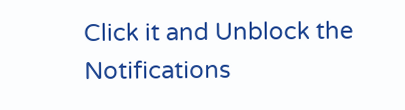Click it and Unblock the Notifications